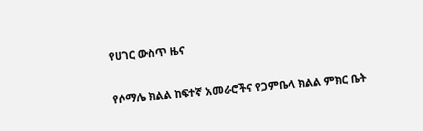የሀገር ውስጥ ዜና

የሶማሌ ክልል ከፍተኛ አመራሮችና የጋምቤላ ክልል ምክር ቤት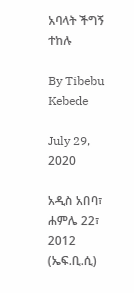አባላት ችግኝ ተከሉ

By Tibebu Kebede

July 29, 2020

አዲስ አበባ፣ ሐምሌ 22፣ 2012 (ኤፍ.ቢ.ሲ)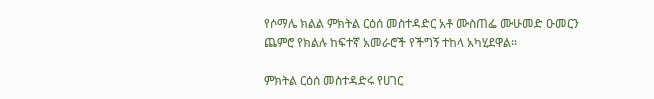የሶማሌ ክልል ምክትል ርዕሰ መስተዳድር አቶ ሙስጠፌ ሙሁመድ ዑመርን ጨምሮ የክልሉ ከፍተኛ አመራሮች የችግኝ ተከላ አካሂደዋል።

ምክትል ርዕሰ መስተዳድሩ የሀገር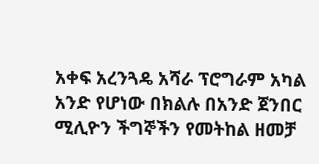አቀፍ አረንጓዴ አሻራ ፕሮግራም አካል አንድ የሆነው በክልሉ በአንድ ጀንበር ሚሊዮን ችግኞችን የመትከል ዘመቻ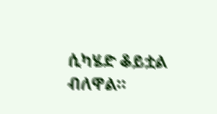ሲካሄድ ቆይቷል ብለዋል።